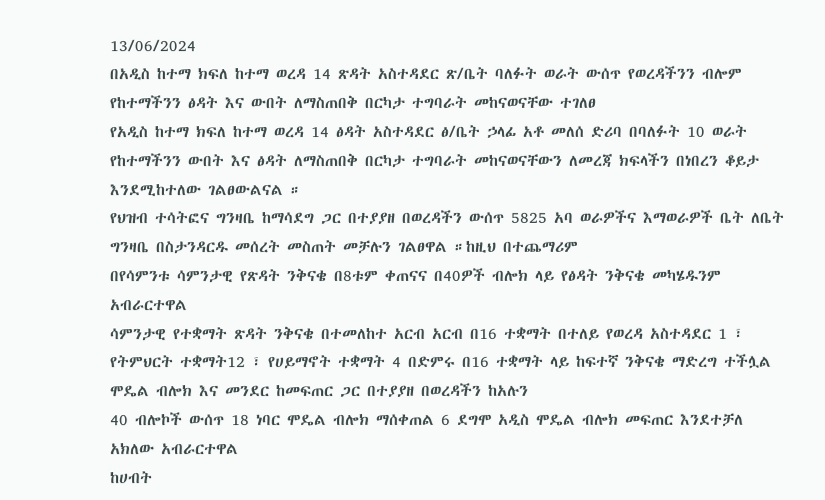13/06/2024
በአዲስ ከተማ ክፍለ ከተማ ወረዳ 14 ጽዳት አስተዳደር ጽ/ቤት ባለፉት ወራት ውሰጥ የወረዳችንን ብሎም የከተማችንን ፅዳት እና ውበት ለማስጠበቅ በርካታ ተግባራት መከናወናቸው ተገለፀ
የአዲስ ከተማ ክፍለ ከተማ ወረዳ 14 ፅዳት አስተዳደር ፅ/ቤት ኃላፊ አቶ መለሰ ድሪባ በባለፉት 10 ወራት የከተማችንን ውበት እና ፅዳት ለማስጠበቅ በርካታ ተግባራት መከናወናቸውን ለመረጃ ክፍላችን በነበረን ቆይታ እንደሚከተለው ገልፀውልናል ።
የህዝብ ተሳትፎና ግንዛቤ ከማሳደግ ጋር በተያያዘ በወረዳችን ውሰጥ 5825 አባ ወራዎችና እማወራዎች ቤት ለቤት ግንዛቤ በስታንዳርዱ መሰረት መስጠት መቻሉን ገልፀዋል ።ከዚህ በተጨማሪም
በየሳምንቱ ሳምንታዊ የጽዳት ንቅናቄ በ8ቱም ቀጠናና በ40ዎች ብሎክ ላይ የፅዳት ንቅናቄ መካሄዱንም አብራርተዋል
ሳምንታዊ የተቋማት ጽዳት ንቅናቄ በተመለከተ አርብ አርብ በ16 ተቋማት በተለይ የወረዳ አስተዳደር 1 ፣ የትምህርት ተቋማት12 ፣ የሀይማኖት ተቋማት 4 በድምሩ በ16 ተቋማት ላይ ከፍተኛ ንቅናቄ ማድረግ ተችሏል
ሞዴል ብሎክ እና መንደር ከመፍጠር ጋር በተያያዘ በወረዳችን ከአሉን
40 ብሎኮች ውሰጥ 18 ነባር ሞዴል ብሎክ ማሰቀጠል 6 ደግሞ አዲስ ሞዴል ብሎክ መፍጠር እንደተቻለ አክለው አብራርተዋል
ከሀብት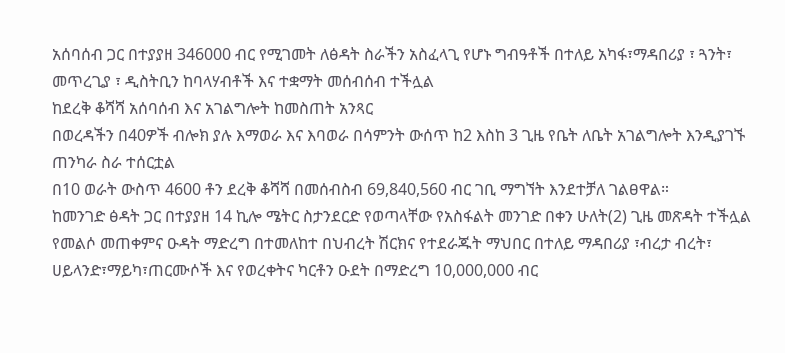አሰባሰብ ጋር በተያያዘ 346000 ብር የሚገመት ለፅዳት ስራችን አስፈላጊ የሆኑ ግብዓቶች በተለይ አካፋ፣ማዳበሪያ ፣ ጓንት፣ መጥረጊያ ፣ ዲስትቢን ከባላሃብቶች እና ተቋማት መሰብሰብ ተችሏል
ከደረቅ ቆሻሻ አሰባሰብ እና አገልግሎት ከመስጠት አንጻር
በወረዳችን በ40ዎች ብሎክ ያሉ እማወራ እና እባወራ በሳምንት ውሰጥ ከ2 እስከ 3 ጊዜ የቤት ለቤት አገልግሎት እንዲያገኙ ጠንካራ ስራ ተሰርቷል
በ10 ወራት ውስጥ 4600 ቶን ደረቅ ቆሻሻ በመሰብስብ 69,840,560 ብር ገቢ ማግኘት እንደተቻለ ገልፀዋል።
ከመንገድ ፅዳት ጋር በተያያዘ 14 ኪሎ ሜትር ስታንደርድ የወጣላቸው የአስፋልት መንገድ በቀን ሁለት(2) ጊዜ መጽዳት ተችሏል
የመልሶ መጠቀምና ዑዳት ማድረግ በተመለከተ በህብረት ሽርክና የተደራጁት ማህበር በተለይ ማዳበሪያ ፣ብረታ ብረት፣ ሀይላንድ፣ማይካ፣ጠርሙሶች እና የወረቀትና ካርቶን ዑደት በማድረግ 10,000,000 ብር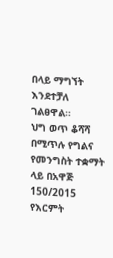በላይ ማግኘት እንደተቻለ ገልፀዋል።
ህግ ወጥ ቆሻሻ በሚጥሉ የግልና የመንግስት ተቋማት ላይ በአዋጅ 150/2015 የእርምት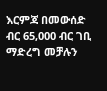እርምጃ በመውሰድ ብር 65,000 ብር ገቢ ማድረግ መቻሉን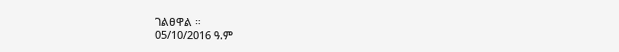ገልፀዋል ።
05/10/2016 ዓ.ም